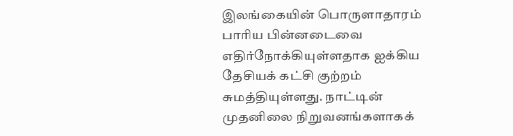இலங்கையின் பொருளாதாரம் பாரிய பின்னடைவை எதிர்நோக்கியுள்ளதாக ஐக்கிய தேசியக் கட்சி குற்றம் சுமத்தியுள்ளது. நாட்டின் முதனிலை நிறுவனங்களாகக்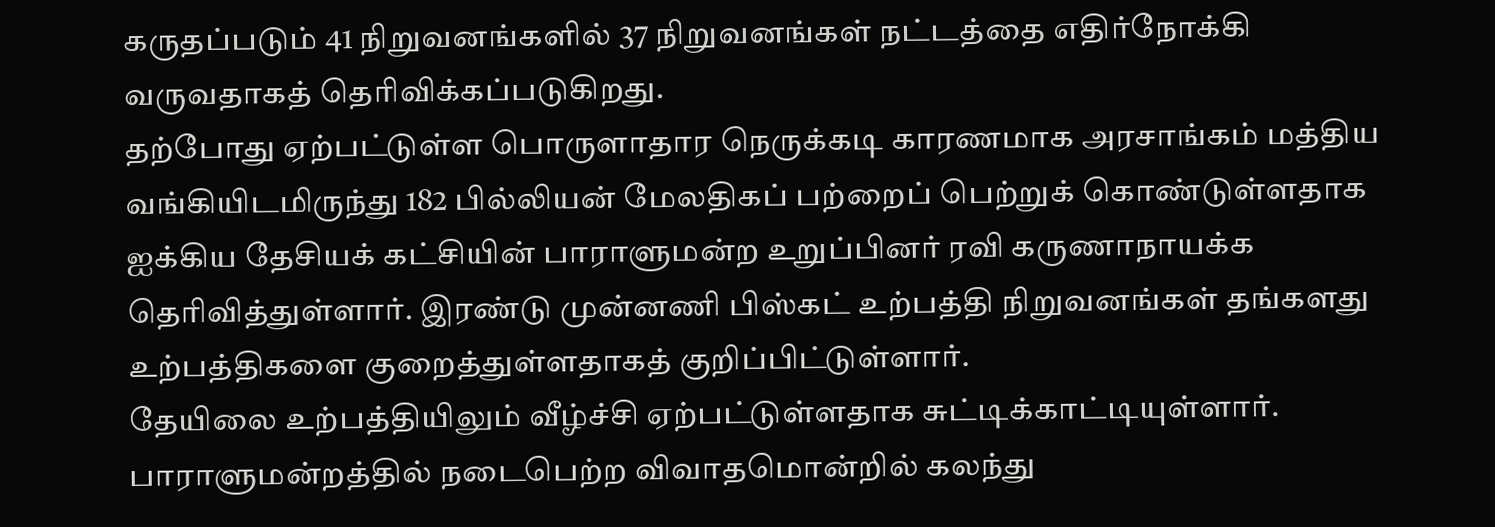கருதப்படும் 41 நிறுவனங்களில் 37 நிறுவனங்கள் நட்டத்தை எதிர்நோக்கி வருவதாகத் தெரிவிக்கப்படுகிறது.
தற்போது ஏற்பட்டுள்ள பொருளாதார நெருக்கடி காரணமாக அரசாங்கம் மத்திய வங்கியிடமிருந்து 182 பில்லியன் மேலதிகப் பற்றைப் பெற்றுக் கொண்டுள்ளதாக ஐக்கிய தேசியக் கட்சியின் பாராளுமன்ற உறுப்பினர் ரவி கருணாநாயக்க தெரிவித்துள்ளார். இரண்டு முன்னணி பிஸ்கட் உற்பத்தி நிறுவனங்கள் தங்களது உற்பத்திகளை குறைத்துள்ளதாகத் குறிப்பிட்டுள்ளார்.
தேயிலை உற்பத்தியிலும் வீழ்ச்சி ஏற்பட்டுள்ளதாக சுட்டிக்காட்டியுள்ளார். பாராளுமன்றத்தில் நடைபெற்ற விவாதமொன்றில் கலந்து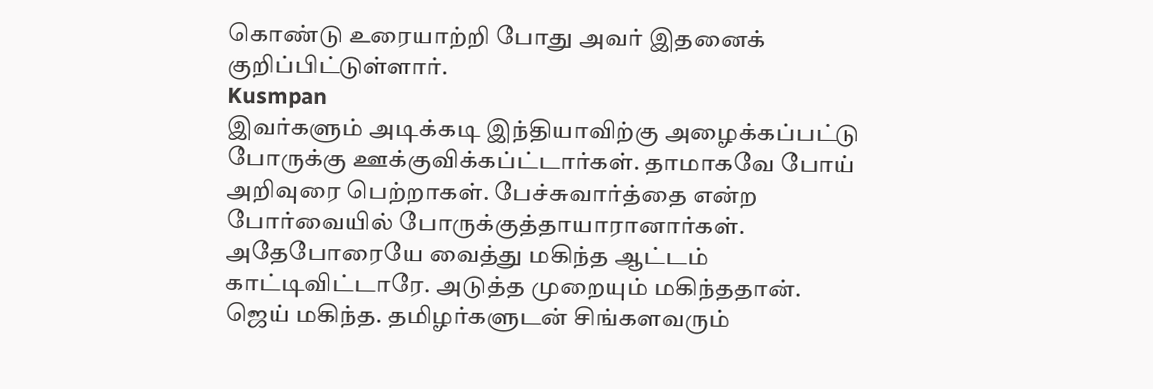கொண்டு உரையாற்றி போது அவர் இதனைக் குறிப்பிட்டுள்ளார்.
Kusmpan
இவர்களும் அடிக்கடி இந்தியாவிற்கு அழைக்கப்பட்டு போருக்கு ஊக்குவிக்கப்ட்டார்கள். தாமாகவே போய் அறிவுரை பெற்றாகள். பேச்சுவார்த்தை என்ற போர்வையில் போருக்குத்தாயாரானார்கள். அதேபோரையே வைத்து மகிந்த ஆட்டம் காட்டிவிட்டாரே. அடுத்த முறையும் மகிந்ததான். ஜெய் மகிந்த. தமிழர்களுடன் சிங்களவரும்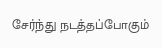சேர்ந்து நடத்தப்போகும்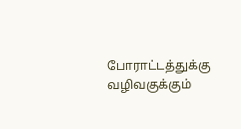போராட்டத்துக்கு வழிவகுக்கும்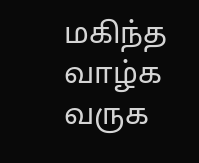மகிந்த வாழ்க வருக